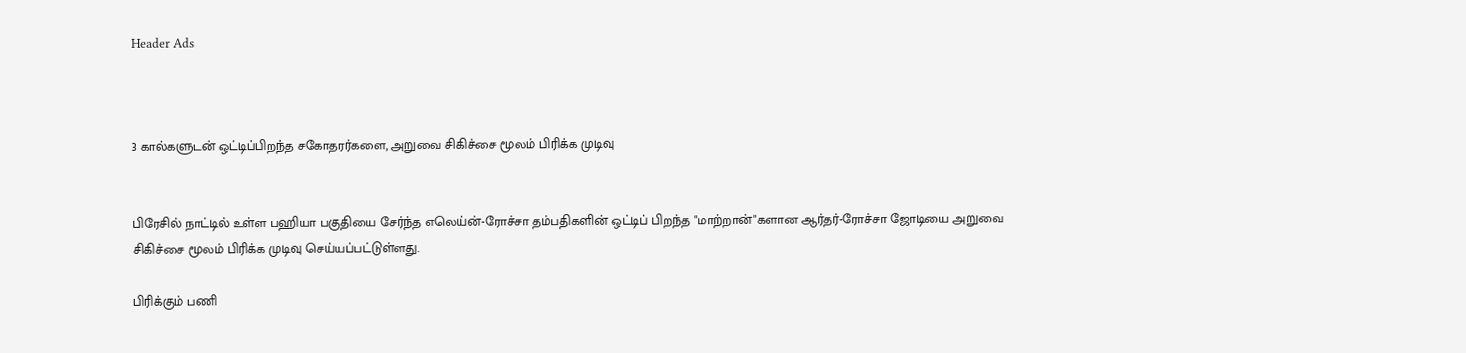Header Ads



3 கால்களுடன் ஒட்டிப்பிறந்த சகோதரர்களை, அறுவை சிகிச்சை மூலம் பிரிக்க முடிவு


பிரேசில் நாட்டில் உள்ள பஹியா பகுதியை சேர்ந்த எலெய்ன்-ரோச்சா தம்பதிகளின் ஒட்டிப் பிறந்த "மாற்றான்"களான ஆர்தர்-ரோச்சா ஜோடியை அறுவை சிகிச்சை மூலம் பிரிக்க முடிவு செய்யப்பட்டுள்ளது.

பிரிக்கும் பணி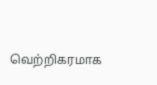வெற்றிகரமாக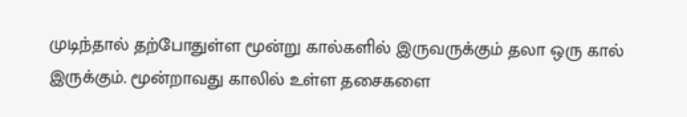முடிந்தால் தற்போதுள்ள மூன்று கால்களில் இருவருக்கும் தலா ஒரு கால் இருக்கும். மூன்றாவது காலில் உள்ள தசைகளை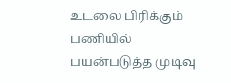உடலை பிரிக்கும் பணியில் பயன்படுத்த முடிவு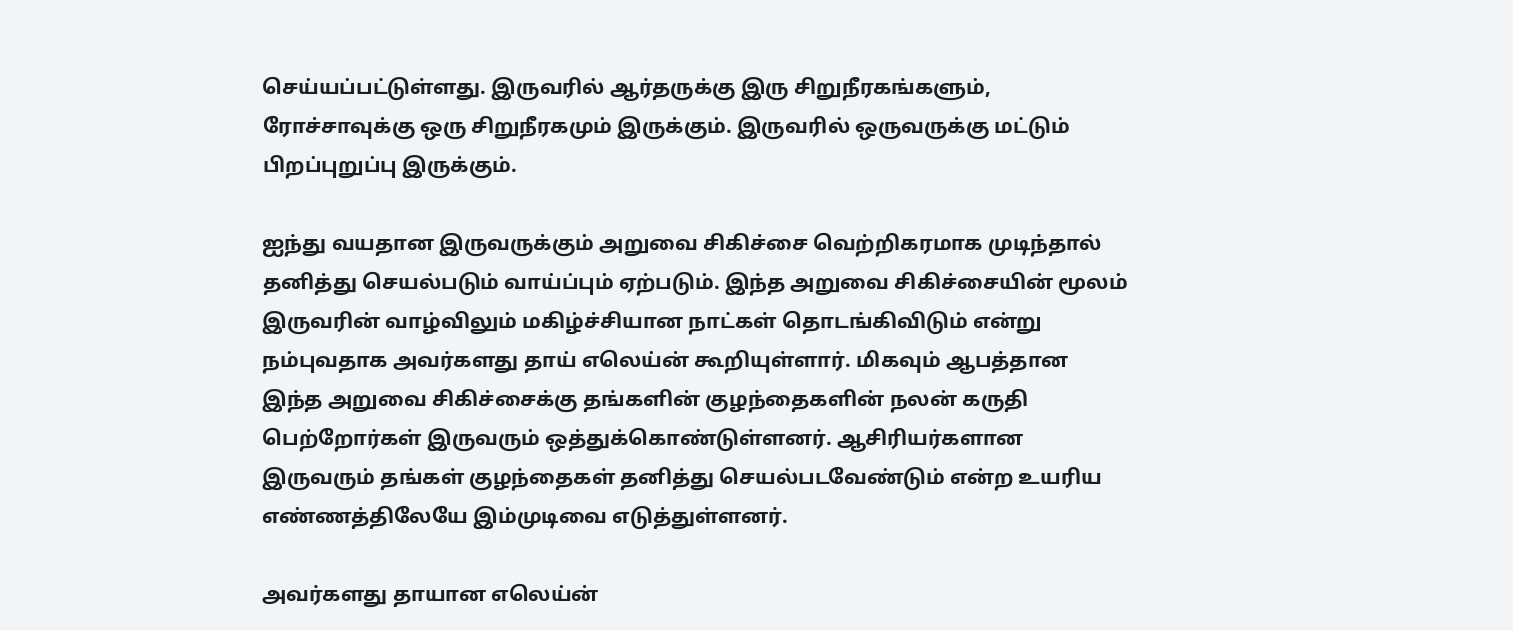செய்யப்பட்டுள்ளது. இருவரில் ஆர்தருக்கு இரு சிறுநீரகங்களும், ரோச்சாவுக்கு ஒரு சிறுநீரகமும் இருக்கும். இருவரில் ஒருவருக்கு மட்டும் பிறப்புறுப்பு இருக்கும்.

ஐந்து வயதான இருவருக்கும் அறுவை சிகிச்சை வெற்றிகரமாக முடிந்தால் தனித்து செயல்படும் வாய்ப்பும் ஏற்படும். இந்த அறுவை சிகிச்சையின் மூலம் இருவரின் வாழ்விலும் மகிழ்ச்சியான நாட்கள் தொடங்கிவிடும் என்று நம்புவதாக அவர்களது தாய் எலெய்ன் கூறியுள்ளார். மிகவும் ஆபத்தான இந்த அறுவை சிகிச்சைக்கு தங்களின் குழந்தைகளின் நலன் கருதி பெற்றோர்கள் இருவரும் ஒத்துக்கொண்டுள்ளனர். ஆசிரியர்களான இருவரும் தங்கள் குழந்தைகள் தனித்து செயல்படவேண்டும் என்ற உயரிய எண்ணத்திலேயே இம்முடிவை எடுத்துள்ளனர்.

அவர்களது தாயான எலெய்ன்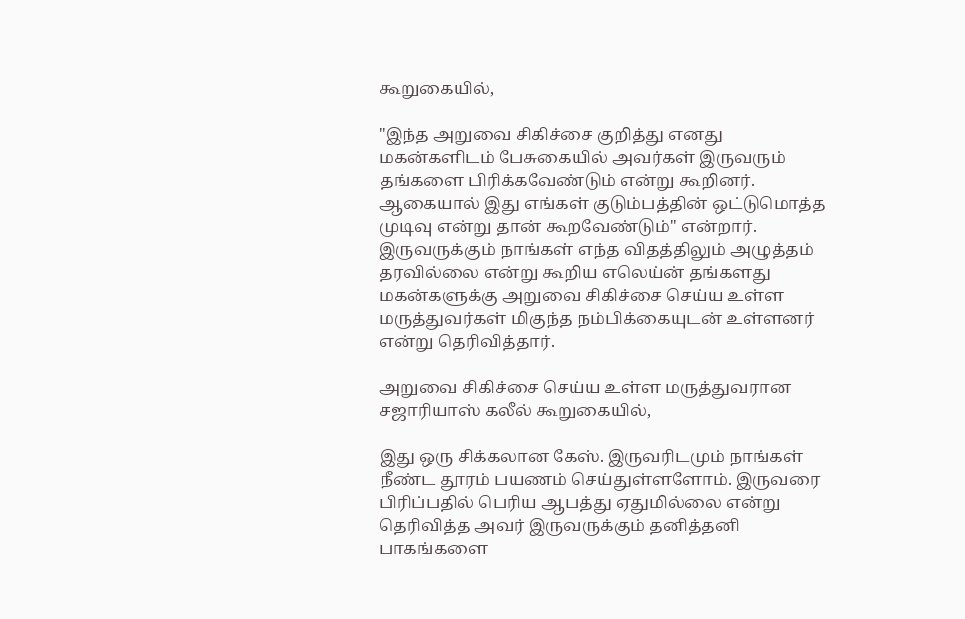கூறுகையில்,

"இந்த அறுவை சிகிச்சை குறித்து எனது மகன்களிடம் பேசுகையில் அவர்கள் இருவரும் தங்களை பிரிக்கவேண்டும் என்று கூறினர். ஆகையால் இது எங்கள் குடும்பத்தின் ஒட்டுமொத்த முடிவு என்று தான் கூறவேண்டும்" என்றார். இருவருக்கும் நாங்கள் எந்த விதத்திலும் அழுத்தம் தரவில்லை என்று கூறிய எலெய்ன் தங்களது மகன்களுக்கு அறுவை சிகிச்சை செய்ய உள்ள மருத்துவர்கள் மிகுந்த நம்பிக்கையுடன் உள்ளனர் என்று தெரிவித்தார்.

அறுவை சிகிச்சை செய்ய உள்ள மருத்துவரான சஜாரியாஸ் கலீல் கூறுகையில்,

இது ஒரு சிக்கலான கேஸ். இருவரிடமும் நாங்கள் நீண்ட தூரம் பயணம் செய்துள்ளளோம். இருவரை பிரிப்பதில் பெரிய ஆபத்து ஏதுமில்லை என்று தெரிவித்த அவர் இருவருக்கும் தனித்தனி பாகங்களை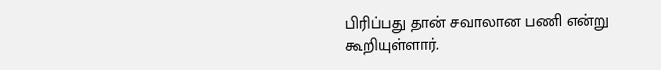பிரிப்பது தான் சவாலான பணி என்று கூறியுள்ளார்.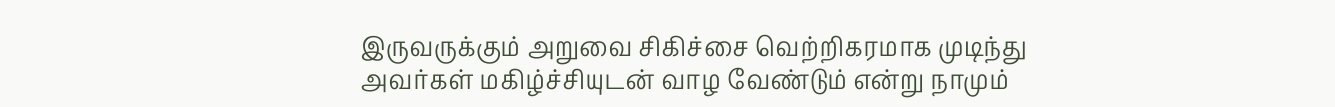இருவருக்கும் அறுவை சிகிச்சை வெற்றிகரமாக முடிந்து அவர்கள் மகிழ்ச்சியுடன் வாழ வேண்டும் என்று நாமும்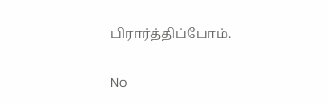பிரார்த்திப்போம்.

No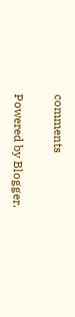comments

Powered by Blogger.